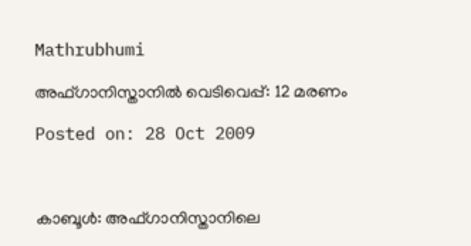Mathrubhumi

അഫ്ഗാനിസ്താനില്‍ വെടിവെപ്പ്: 12 മരണം

Posted on: 28 Oct 2009



കാബൂള്‍: അഫ്ഗാനിസ്താനിലെ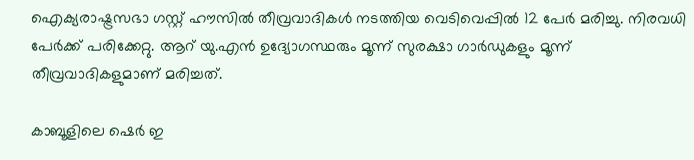ഐക്യരാഷ്ട്രസഭാ ഗസ്റ്റ് ഹൗസില്‍ തീവ്രവാദികള്‍ നടത്തിയ വെടിവെപ്പില്‍ 12 പേര്‍ മരിച്ചു. നിരവധി പേര്‍ക്ക് പരിക്കേറ്റു. ആറ് യു.എന്‍ ഉദ്യോഗസ്ഥരും മൂന്ന് സുരക്ഷാ ഗാര്‍ഡുകളും മൂന്ന് തീവ്രവാദികളുമാണ് മരിച്ചത്.

കാബൂളിലെ ഷെര്‍ ഇ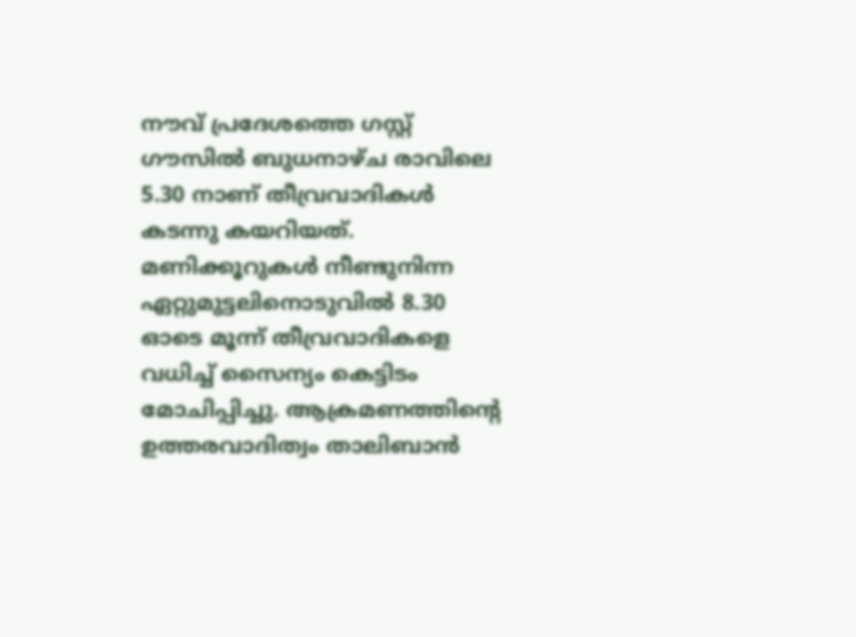നൗവ് പ്രദേശത്തെ ഗസ്റ്റ് ഗൗസില്‍ ബുധനാഴ്ച രാവിലെ 5.30 നാണ് തീവ്രവാദികള്‍ കടന്നു കയറിയത്. മണിക്കൂറുകള്‍ നീണ്ടുനിന്ന ഏറ്റുമുട്ടലിനൊടുവില്‍ 8.30 ഓടെ മൂന്ന് തീവ്രവാദികളെ വധിച്ച് സൈന്യം കെട്ടിടം മോചിപ്പിച്ചു. ആക്രമണത്തിന്റെ ഉത്തരവാദിത്വം താലിബാന്‍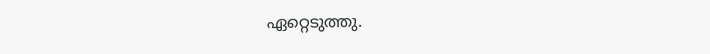ഏറ്റെടുത്തു.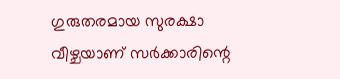ഗുരുതരമായ സുരക്ഷാ വീഴ്ചയാണ് സര്‍ക്കാരിന്റെ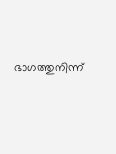ഭാഗത്തുനിന്ന്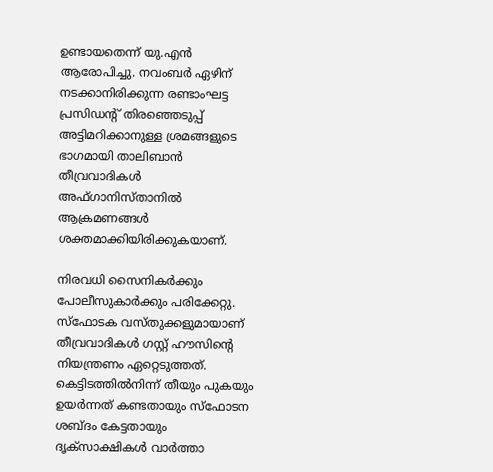ഉണ്ടായതെന്ന് യു.എന്‍ ആരോപിച്ചു. നവംബര്‍ ഏഴിന് നടക്കാനിരിക്കുന്ന രണ്ടാംഘട്ട പ്രസിഡന്റ് തിരഞ്ഞെടുപ്പ് അട്ടിമറിക്കാനുള്ള ശ്രമങ്ങളുടെ ഭാഗമായി താലിബാന്‍ തീവ്രവാദികള്‍ അഫ്ഗാനിസ്താനില്‍ ആക്രമണങ്ങള്‍ ശക്തമാക്കിയിരിക്കുകയാണ്.

നിരവധി സൈനികര്‍ക്കും പോലീസുകാര്‍ക്കും പരിക്കേറ്റു. സ്‌ഫോടക വസ്തുക്കളുമായാണ് തീവ്രവാദികള്‍ ഗസ്റ്റ് ഹൗസിന്റെ നിയന്ത്രണം ഏറ്റെടുത്തത്. കെട്ടിടത്തില്‍നിന്ന് തീയും പുകയും ഉയര്‍ന്നത് കണ്ടതായും സ്‌ഫോടന ശബ്ദം കേട്ടതായും ദൃക്‌സാക്ഷികള്‍ വാര്‍ത്താ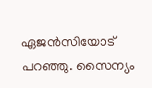ഏജന്‍സിയോട് പറഞ്ഞു. സൈന്യം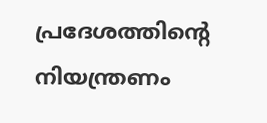പ്രദേശത്തിന്റെ നിയന്ത്രണം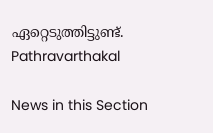ഏറ്റെടുത്തിട്ടുണ്ട്.
Pathravarthakal

News in this Section